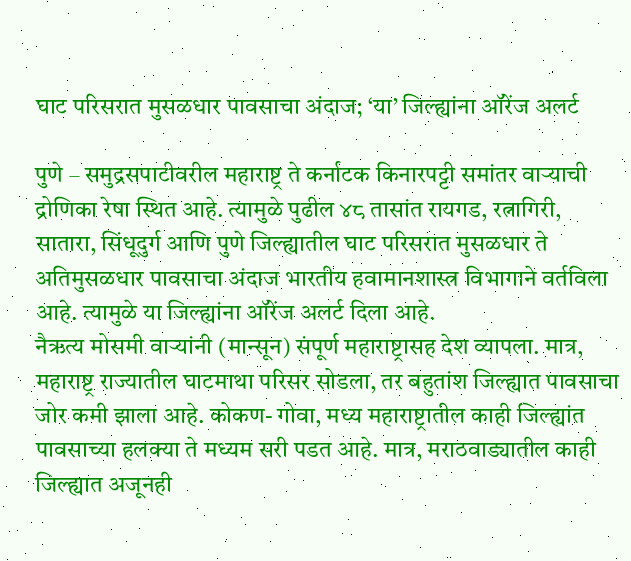घाट परिसरात मुसळधार पावसाचा अंदाज; ‘या’ जिल्ह्यांना ऑरेंज अलर्ट

पुणे – समुद्रसपाटीवरील महाराष्ट्र ते कर्नाटक किनारपट्टी समांतर वाऱ्याची द्रोणिका रेषा स्थित आहे. त्यामुळे पुढील ४८ तासांत रायगड, रत्नागिरी, सातारा, सिंधूदुर्ग आणि पुणे जिल्ह्यातील घाट परिसरात मुसळधार ते अतिमुसळधार पावसाचा अंदाज भारतीय हवामानशास्त्र विभागाने वर्तविला आहे. त्यामुळे या जिल्ह्यांना ऑरेंज अलर्ट दिला आहे.
नैऋत्य मोसमी वाऱ्यांनी (मान्सून) संपूर्ण महाराष्ट्रासह देश व्यापला. मात्र, महाराष्ट्र राज्यातील घाटमाथा परिसर सोडला, तर बहुतांश जिल्ह्यात पावसाचा जोर कमी झाला आहे. कोकण- गोवा, मध्य महाराष्ट्रातील काही जिल्ह्यांत पावसाच्या हलक्या ते मध्यम सरी पडत आहे. मात्र, मराठवाड्यातील काही जिल्ह्यात अजूनही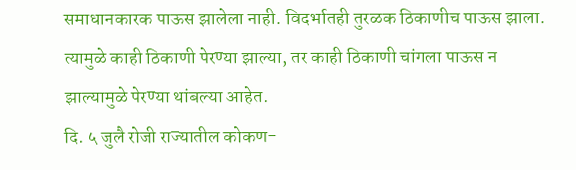समाधानकारक पाऊस झालेला नाही. विदर्भातही तुरळक ठिकाणीच पाऊस झाला. त्यामुळे काही ठिकाणी पेरण्या झाल्या, तर काही ठिकाणी चांगला पाऊस न झाल्यामुळे पेरण्या थांबल्या आहेत.
दि. ५ जुलै रोजी राज्यातील कोकण-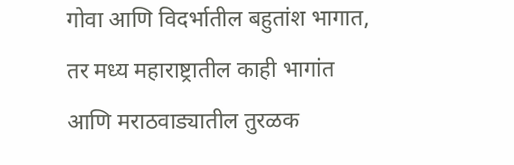गोवा आणि विदर्भातील बहुतांश भागात, तर मध्य महाराष्ट्रातील काही भागांत आणि मराठवाड्यातील तुरळक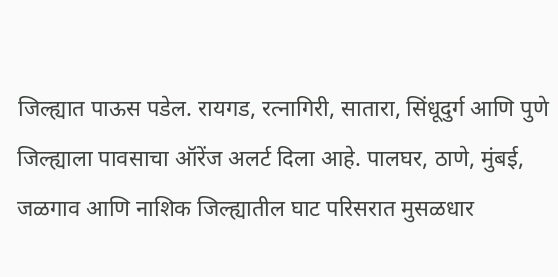जिल्ह्यात पाऊस पडेल. रायगड, रत्नागिरी, सातारा, सिंधूदुर्ग आणि पुणे जिल्ह्याला पावसाचा ऑरेंज अलर्ट दिला आहे. पालघर, ठाणे, मुंबई, जळगाव आणि नाशिक जिल्ह्यातील घाट परिसरात मुसळधार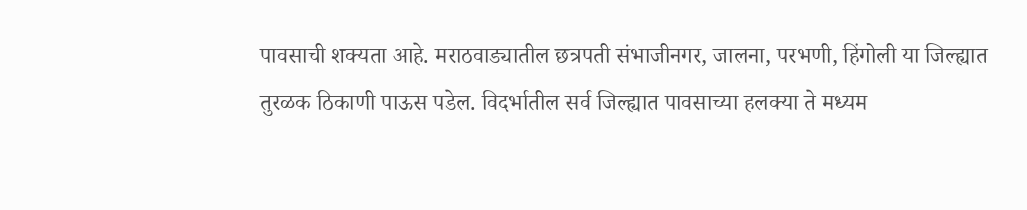पावसाची शक्यता आहे. मराठवाड्यातील छत्रपती संभाजीनगर, जालना, परभणी, हिंगोली या जिल्ह्यात तुरळक ठिकाणी पाऊस पडेल. विदर्भातील सर्व जिल्ह्यात पावसाच्या हलक्या ते मध्यम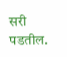सरी पडतील.